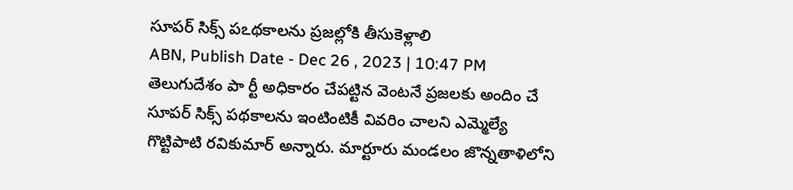సూపర్ సిక్స్ పఽథకాలను ప్రజల్లోకి తీసుకెళ్లాలి
ABN, Publish Date - Dec 26 , 2023 | 10:47 PM
తెలుగుదేశం పా ర్టీ అధికారం చేపట్టిన వెంటనే ప్రజలకు అందిం చే సూపర్ సిక్స్ పథకాలను ఇంటింటికీ వివరిం చాలని ఎమ్మెల్యే గొట్టిపాటి రవికుమార్ అన్నారు. మార్టూరు మండలం జొన్నతాళిలోని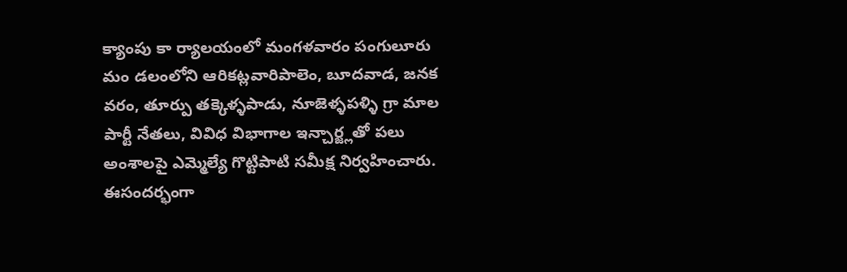క్యాంపు కా ర్యాలయంలో మంగళవారం పంగులూరు మం డలంలోని ఆరికట్లవారిపాలెం, బూదవాడ, జనక వరం, తూర్పు తక్కెళ్ళపాడు, నూజెళ్ళపళ్ళి గ్రా మాల పార్టీ నేతలు, వివిధ విభాగాల ఇన్చార్జ్లతో పలు అంశాలపై ఎమ్మెల్యే గొట్టిపాటి సమీక్ష నిర్వహించారు. ఈసందర్భంగా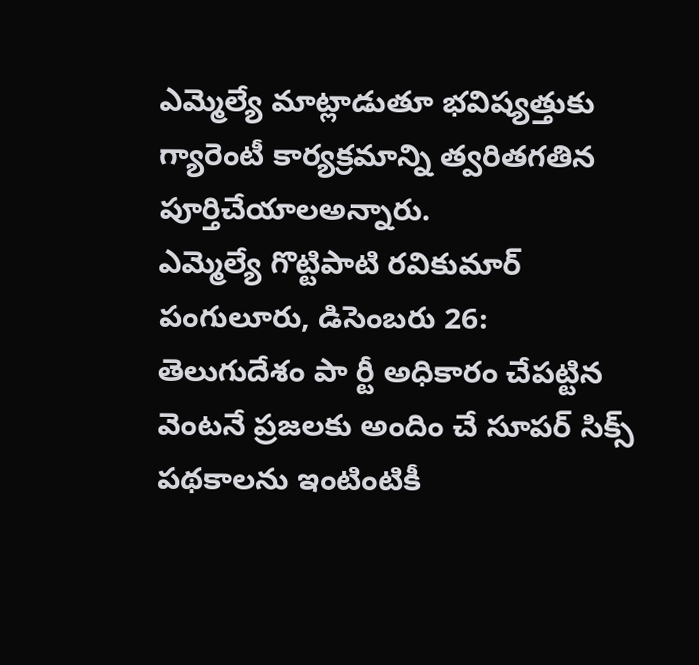ఎమ్మెల్యే మాట్లాడుతూ భవిష్యత్తుకు గ్యారెంటీ కార్యక్రమాన్ని త్వరితగతిన పూర్తిచేయాలఅన్నారు.
ఎమ్మెల్యే గొట్టిపాటి రవికుమార్
పంగులూరు, డిసెంబరు 26: తెలుగుదేశం పా ర్టీ అధికారం చేపట్టిన వెంటనే ప్రజలకు అందిం చే సూపర్ సిక్స్ పథకాలను ఇంటింటికీ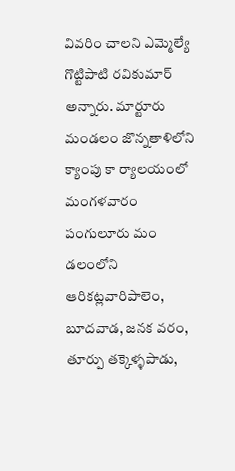వివరిం చాలని ఎమ్మెల్యే గొట్టిపాటి రవికుమార్ అన్నారు. మార్టూరు మండలం జొన్నతాళిలోని క్యాంపు కా ర్యాలయంలో మంగళవారం పంగులూరు మం డలంలోని ఆరికట్లవారిపాలెం, బూదవాడ, జనక వరం, తూర్పు తక్కెళ్ళపాడు,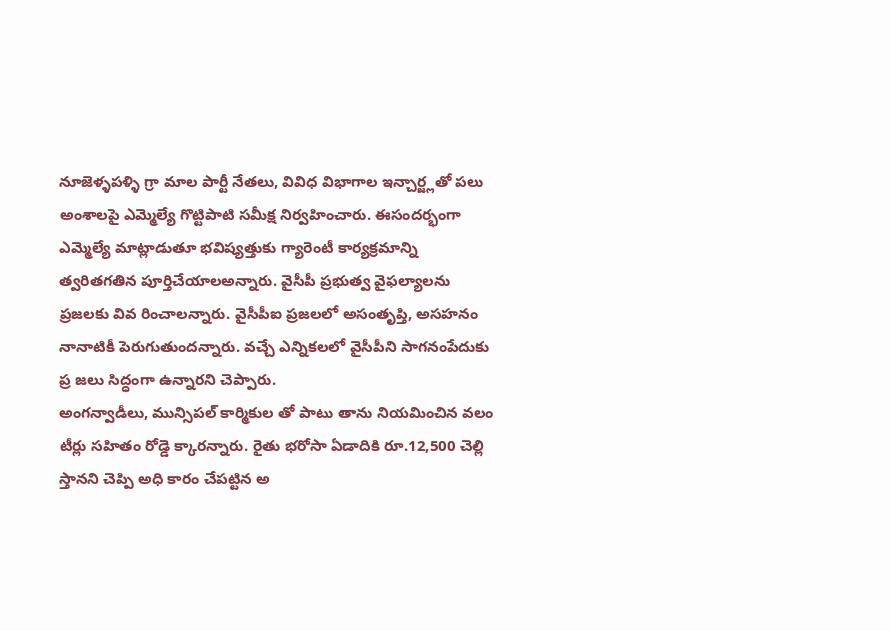నూజెళ్ళపళ్ళి గ్రా మాల పార్టీ నేతలు, వివిధ విభాగాల ఇన్చార్జ్లతో పలు అంశాలపై ఎమ్మెల్యే గొట్టిపాటి సమీక్ష నిర్వహించారు. ఈసందర్భంగా ఎమ్మెల్యే మాట్లాడుతూ భవిష్యత్తుకు గ్యారెంటీ కార్యక్రమాన్ని త్వరితగతిన పూర్తిచేయాలఅన్నారు. వైసీపీ ప్రభుత్వ వైఫల్యాలను ప్రజలకు వివ రించాలన్నారు. వైసీపీఐ ప్రజలలో అసంతృప్తి, అసహనం నానాటికీ పెరుగుతుందన్నారు. వచ్చే ఎన్నికలలో వైసీపీని సాగనంపేదుకు ప్ర జలు సిద్ధంగా ఉన్నారని చెప్పారు.
అంగన్వాడీలు, మున్సిపల్ కార్మికుల తో పాటు తాను నియమించిన వలం టీర్లు సహితం రోడ్డె క్కారన్నారు. రైతు భరోసా ఏడాదికి రూ.12,500 చెల్లి స్తానని చెప్పి అధి కారం చేపట్టిన అ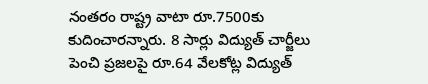నంతరం రాష్ట్ర వాటా రూ.7500కు కుదించారన్నారు. 8 సార్లు విద్యుత్ చార్జీలు పెంచి ప్రజలపై రూ.64 వేలకోట్ల విద్యుత్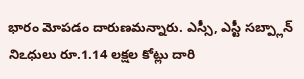భారం మోపడం దారుణమన్నారు. ఎస్సీ, ఎస్టీ సబ్ప్లాన్ నిఽధులు రూ.1.14 లక్షల కోట్లు దారి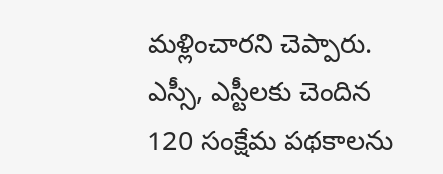మళ్లించారని చెప్పారు. ఎస్సీ, ఎస్టీలకు చెందిన 120 సంక్షేమ పథకాలను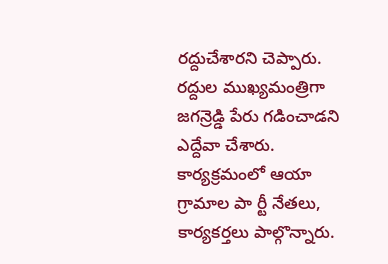రద్దుచేశారని చెప్పారు. రద్దుల ముఖ్యమంత్రిగా జగన్రెడ్డి పేరు గడించాడని ఎద్దేవా చేశారు. కార్యక్రమంలో ఆయా గ్రామాల పా ర్టీ నేతలు, కార్యకర్తలు పాల్గొన్నారు.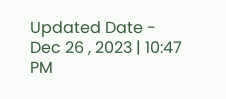Updated Date - Dec 26 , 2023 | 10:47 PM